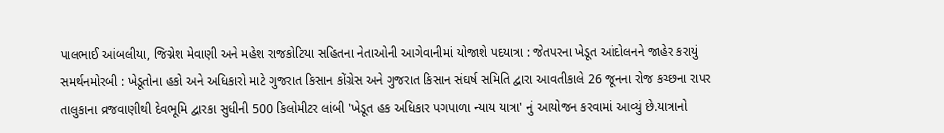પાલભાઈ આંબલીયા, જિગ્નેશ મેવાણી અને મહેશ રાજકોટિયા સહિતના નેતાઓની આગેવાનીમાં યોજાશે પદયાત્રા : જેતપરના ખેડૂત આંદોલનને જાહેર કરાયું સમર્થનમોરબી : ખેડૂતોના હકો અને અધિકારો માટે ગુજરાત કિસાન કોંગ્રેસ અને ગુજરાત કિસાન સંઘર્ષ સમિતિ દ્વારા આવતીકાલે 26 જૂનના રોજ કચ્છના રાપર તાલુકાના વ્રજવાણીથી દેવભૂમિ દ્વારકા સુધીની 500 કિલોમીટર લાંબી 'ખેડૂત હક અધિકાર પગપાળા ન્યાય યાત્રા' નું આયોજન કરવામાં આવ્યું છે.યાત્રાનો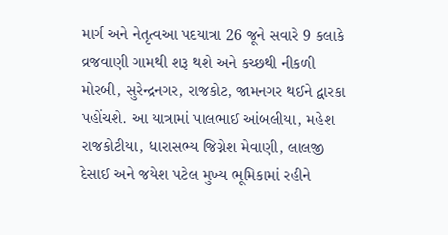માર્ગ અને નેતૃત્વઆ પદયાત્રા 26 જૂને સવારે 9 કલાકે વ્રજવાણી ગામથી શરૂ થશે અને કચ્છથી નીકળી મોરબી, સુરેન્દ્રનગર, રાજકોટ, જામનગર થઈને દ્વારકા પહોંચશે. આ યાત્રામાં પાલભાઈ આંબલીયા, મહેશ રાજકોટીયા, ધારાસભ્ય જિગ્નેશ મેવાણી, લાલજી દેસાઈ અને જયેશ પટેલ મુખ્ય ભૂમિકામાં રહીને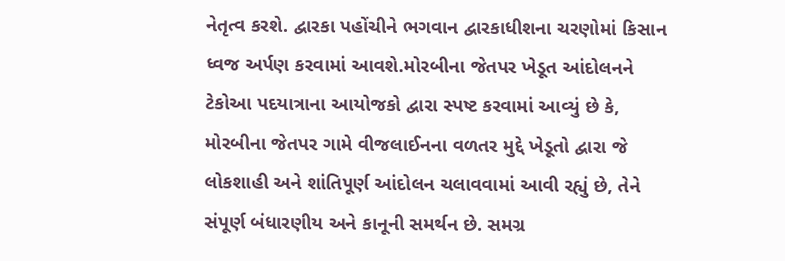નેતૃત્વ કરશે. દ્વારકા પહોંચીને ભગવાન દ્વારકાધીશના ચરણોમાં કિસાન ધ્વજ અર્પણ કરવામાં આવશે.મોરબીના જેતપર ખેડૂત આંદોલનને ટેકોઆ પદયાત્રાના આયોજકો દ્વારા સ્પષ્ટ કરવામાં આવ્યું છે કે, મોરબીના જેતપર ગામે વીજલાઈનના વળતર મુદ્દે ખેડૂતો દ્વારા જે લોકશાહી અને શાંતિપૂર્ણ આંદોલન ચલાવવામાં આવી રહ્યું છે, તેને સંપૂર્ણ બંધારણીય અને કાનૂની સમર્થન છે. સમગ્ર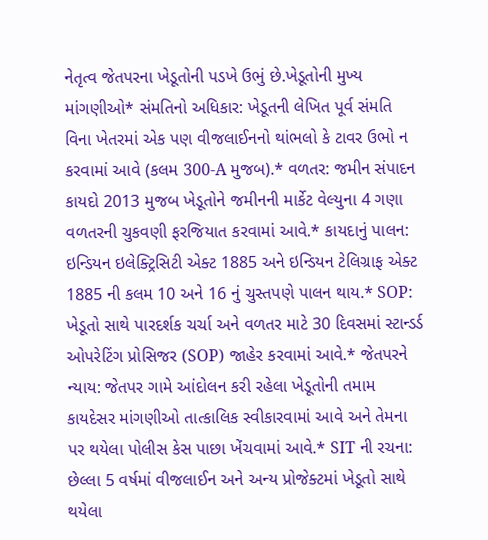નેતૃત્વ જેતપરના ખેડૂતોની પડખે ઉભું છે.ખેડૂતોની મુખ્ય માંગણીઓ* સંમતિનો અધિકાર: ખેડૂતની લેખિત પૂર્વ સંમતિ વિના ખેતરમાં એક પણ વીજલાઈનનો થાંભલો કે ટાવર ઉભો ન કરવામાં આવે (કલમ 300-A મુજબ).* વળતર: જમીન સંપાદન કાયદો 2013 મુજબ ખેડૂતોને જમીનની માર્કેટ વેલ્યુના 4 ગણા વળતરની ચુકવણી ફરજિયાત કરવામાં આવે.* કાયદાનું પાલન: ઇન્ડિયન ઇલેક્ટ્રિસિટી એક્ટ 1885 અને ઇન્ડિયન ટેલિગ્રાફ એક્ટ 1885 ની કલમ 10 અને 16 નું ચુસ્તપણે પાલન થાય.* SOP: ખેડૂતો સાથે પારદર્શક ચર્ચા અને વળતર માટે 30 દિવસમાં સ્ટાન્ડર્ડ ઓપરેટિંગ પ્રોસિજર (SOP) જાહેર કરવામાં આવે.* જેતપરને ન્યાય: જેતપર ગામે આંદોલન કરી રહેલા ખેડૂતોની તમામ કાયદેસર માંગણીઓ તાત્કાલિક સ્વીકારવામાં આવે અને તેમના પર થયેલા પોલીસ કેસ પાછા ખેંચવામાં આવે.* SIT ની રચના: છેલ્લા 5 વર્ષમાં વીજલાઈન અને અન્ય પ્રોજેક્ટમાં ખેડૂતો સાથે થયેલા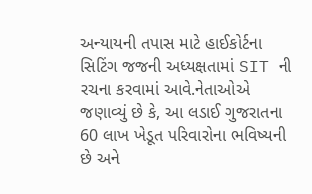અન્યાયની તપાસ માટે હાઈકોર્ટના સિટિંગ જજની અધ્યક્ષતામાં SIT ની રચના કરવામાં આવે.નેતાઓએ જણાવ્યું છે કે, આ લડાઈ ગુજરાતના 60 લાખ ખેડૂત પરિવારોના ભવિષ્યની છે અને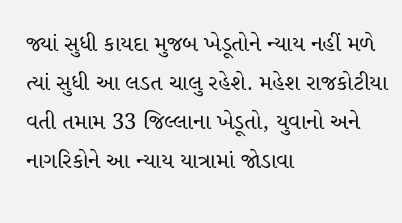જ્યાં સુધી કાયદા મુજબ ખેડૂતોને ન્યાય નહીં મળે ત્યાં સુધી આ લડત ચાલુ રહેશે. મહેશ રાજકોટીયા વતી તમામ 33 જિલ્લાના ખેડૂતો, યુવાનો અને નાગરિકોને આ ન્યાય યાત્રામાં જોડાવા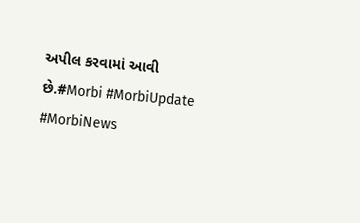અપીલ કરવામાં આવી છે.#Morbi #MorbiUpdate #MorbiNews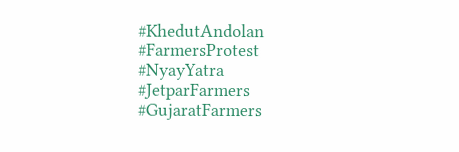#KhedutAndolan #FarmersProtest #NyayYatra #JetparFarmers #GujaratFarmers